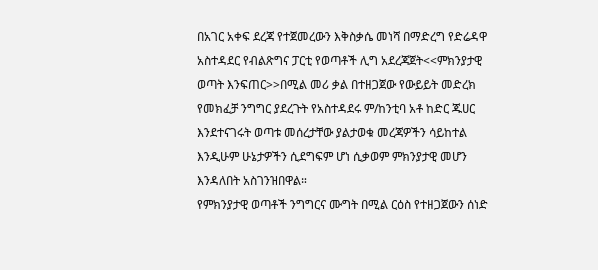በአገር አቀፍ ደረጃ የተጀመረውን እቅስቃሴ መነሻ በማድረግ የድሬዳዋ አስተዳደር የብልጽግና ፓርቲ የወጣቶች ሊግ አደረጃጀት<<ምክንያታዊ ወጣት እንፍጠር>>በሚል መሪ ቃል በተዘጋጀው የውይይት መድረክ የመክፈቻ ንግግር ያደረጉት የአስተዳደሩ ም/ከንቲባ አቶ ከድር ጁሀር እንደተናገሩት ወጣቱ መሰረታቸው ያልታወቁ መረጃዎችን ሳይከተል እንዲሁም ሁኔታዎችን ሲደግፍም ሆነ ሲቃወም ምክንያታዊ መሆን እንዳለበት አስገንዝበዋል።
የምክንያታዊ ወጣቶች ንግግርና ሙግት በሚል ርዕስ የተዘጋጀውን ሰነድ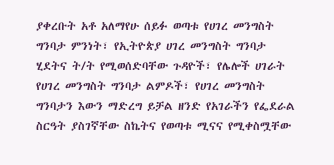ያቀረቡት አቶ አለማየሁ ሰይፉ ወጣቱ የሀገረ መንግስት ግንባታ ምንነት፣ የኢትዮጵያ ሀገረ መንግስት ግንባታ ሂደትና ት/ት የሚወሰድባቸው ጉዳዮች፣ የሌሎች ሀገራት የሀገረ መንግስት ግንባታ ልምዶች፣ የሀገረ መንግስት ግንባታን እውን ማድረግ ይቻል ዘንድ የአገራችን የፌደራል ስርዓት ያስገኛቸው ስኬትና የወጣቱ ሚናና የሚቀስሟቸው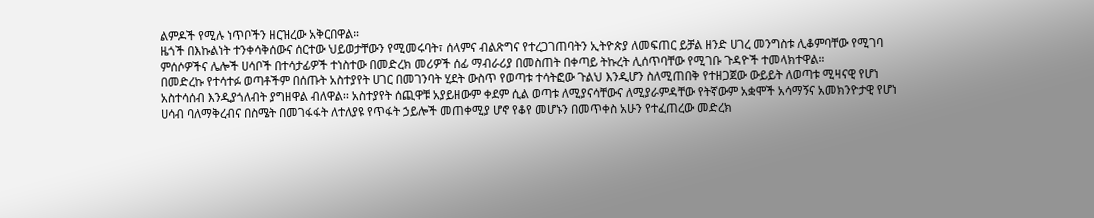ልምዶች የሚሉ ነጥቦችን ዘርዝረው አቅርበዋል።
ዜጎች በእኩልነት ተንቀሳቅሰውና ሰርተው ህይወታቸውን የሚመሩባት፣ ሰላምና ብልጽግና የተረጋገጠባትን ኢትዮጵያ ለመፍጠር ይቻል ዘንድ ሀገረ መንግስቱ ሊቆምባቸው የሚገባ ምሰሶዎችና ሌሎች ሀሳቦች በተሳታፊዎች ተነስተው በመድረክ መሪዎች ሰፊ ማብራሪያ በመስጠት በቀጣይ ትኩረት ሊሰጥባቸው የሚገቡ ጉዳዮች ተመላክተዋል።
በመድረኩ የተሳተፉ ወጣቶችም በሰጡት አስተያየት ሀገር በመገንባት ሂደት ውስጥ የወጣቱ ተሳትፎው ጉልህ እንዲሆን ስለሚጠበቅ የተዘጋጀው ውይይት ለወጣቱ ሚዛናዊ የሆነ አስተሳሰብ እንዲያጎለብት ያግዘዋል ብለዋል፡፡ አስተያየት ሰጪዋቹ አያይዘውም ቀደም ሲል ወጣቱ ለሚያናሳቸውና ለሚያራምዳቸው የትኛውም አቋሞች አሳማኝና አመክንዮታዊ የሆነ ሀሳብ ባለማቅረብና በስሜት በመገፋፋት ለተለያዩ የጥፋት ኃይሎች መጠቀሚያ ሆኖ የቆየ መሆኑን በመጥቀስ አሁን የተፈጠረው መድረክ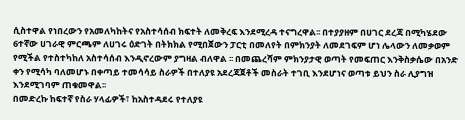ሲስተዋል የነበረውን የአመለካከትና የአስተሳሰብ ክፍተት ለመቅረፍ እንደሚረዳ ተናግረዋል፡፡ በተያያዘም በሀገር ደረጃ በሚካሄደው 6ተኛው ሀገራዊ ምርጫም ለሀገሩ ዕድገት በትክክል የሚበጀውን ፓርቲ በመለየት በምክንያት ለመደገፍም ሆነ ሌላውን ለመቃወም የሚችል የተስተካከለ አስተሳሰብ እንዲኖረውም ያግዛል ብለዋል ፡፡ በመጨረሻም ምክንያታዊ ወጣት የመፍጠር እንቅስቃሴው በአንድ ቀን የሚሳካ ባለመሆኑ በቀጣይ ተመሳሳይ ስራዎች በተለያዩ አደረጃጀቶች መስራት ተገቢ እንደሆነና ወጣቱ ይህን ስራ ሊያግዝ እንደሚገባም ጠቁመዋል፡፡
በመድረኩ ከፍተኛ የስራ ሃላፊዎች፣ ከአስተዳደሩ የተለያዩ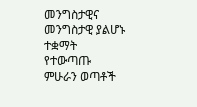መንግስታዊና መንግስታዊ ያልሆኑ ተቋማት የተውጣጡ ምሁራን ወጣቶች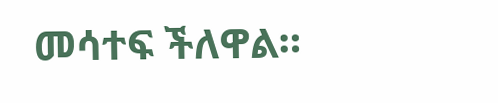መሳተፍ ችለዋል።